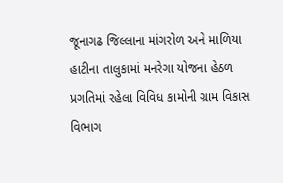જૂનાગઢ જિલ્લાના માંગરોળ અને માળિયા હાટીના તાલુકામાં મનરેગા યોજના હેઠળ પ્રગતિમાં રહેલા વિવિધ કામોની ગ્રામ વિકાસ વિભાગ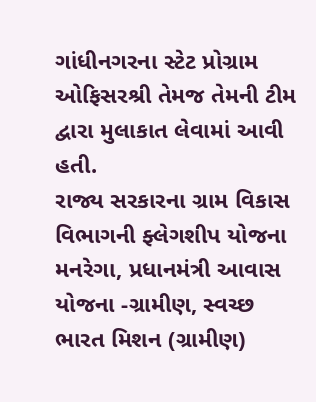ગાંધીનગરના સ્ટેટ પ્રોગ્રામ ઓફિસરશ્રી તેમજ તેમની ટીમ દ્વારા મુલાકાત લેવામાં આવી હતી.
રાજ્ય સરકારના ગ્રામ વિકાસ વિભાગની ફ્લેગશીપ યોજના મનરેગા, પ્રધાનમંત્રી આવાસ યોજના -ગ્રામીણ, સ્વચ્છ ભારત મિશન (ગ્રામીણ)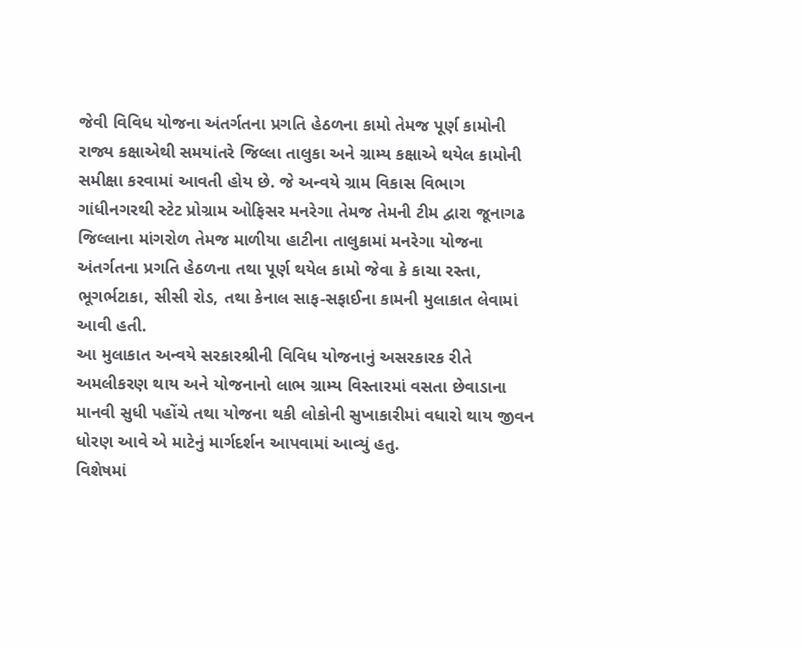જેવી વિવિધ યોજના અંતર્ગતના પ્રગતિ હેઠળના કામો તેમજ પૂર્ણ કામોની રાજ્ય કક્ષાએથી સમયાંતરે જિલ્લા તાલુકા અને ગ્રામ્ય કક્ષાએ થયેલ કામોની સમીક્ષા કરવામાં આવતી હોય છે. જે અન્વયે ગ્રામ વિકાસ વિભાગ ગાંધીનગરથી સ્ટેટ પ્રોગ્રામ ઓફિસર મનરેગા તેમજ તેમની ટીમ દ્વારા જૂનાગઢ જિલ્લાના માંગરોળ તેમજ માળીયા હાટીના તાલુકામાં મનરેગા યોજના અંતર્ગતના પ્રગતિ હેઠળના તથા પૂર્ણ થયેલ કામો જેવા કે કાચા રસ્તા, ભૂગર્ભટાકા, સીસી રોડ, તથા કેનાલ સાફ-સફાઈના કામની મુલાકાત લેવામાં આવી હતી.
આ મુલાકાત અન્વયે સરકારશ્રીની વિવિધ યોજનાનું અસરકારક રીતે અમલીકરણ થાય અને યોજનાનો લાભ ગ્રામ્ય વિસ્તારમાં વસતા છેવાડાના માનવી સુધી પહોંચે તથા યોજના થકી લોકોની સુખાકારીમાં વધારો થાય જીવન ધોરણ આવે એ માટેનું માર્ગદર્શન આપવામાં આવ્યું હતુ.
વિશેષમાં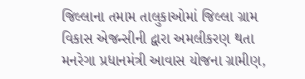જિલ્લાના તમામ તાલુકાઓમાં જિલ્લા ગ્રામ વિકાસ એજન્સીની દ્વારા અમલીકરણ થતા મનરેગા પ્રધાનમંત્રી આવાસ યોજના ગ્રામીણ,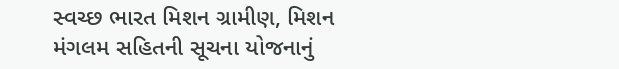સ્વચ્છ ભારત મિશન ગ્રામીણ, મિશન મંગલમ સહિતની સૂચના યોજનાનું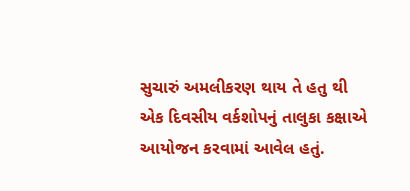સુચારું અમલીકરણ થાય તે હતુ થી એક દિવસીય વર્કશોપનું તાલુકા કક્ષાએ આયોજન કરવામાં આવેલ હતું.